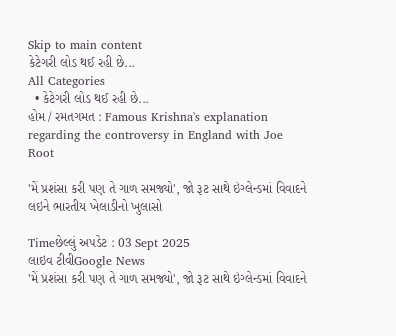Skip to main content
કેટેગરી લોડ થઈ રહી છે...
All Categories
  • કેટેગરી લોડ થઈ રહી છે...
હોમ / રમતગમત : Famous Krishna's explanation regarding the controversy in England with Joe Root

'મેં પ્રશંસા કરી પણ તે ગાળ સમજ્યો', જો રૂટ સાથે ઇંગ્લેન્ડમાં વિવાદને લઇને ભારતીય ખેલાડીનો ખુલાસો

Timeછેલ્લું અપડેટ : 03 Sept 2025
લાઇવ ટીવીGoogle News
'મેં પ્રશંસા કરી પણ તે ગાળ સમજ્યો', જો રૂટ સાથે ઇંગ્લેન્ડમાં વિવાદને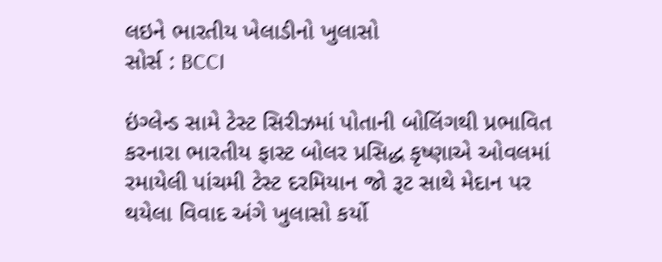લઇને ભારતીય ખેલાડીનો ખુલાસો
સોર્સ : BCCI

ઇંગ્લેન્ડ સામે ટેસ્ટ સિરીઝમાં પોતાની બોલિંગથી પ્રભાવિત કરનારા ભારતીય ફાસ્ટ બોલર પ્રસિદ્ધ કૃષ્ણાએ ઓવલમાં રમાયેલી પાંચમી ટેસ્ટ દરમિયાન જો રૂટ સાથે મેદાન પર થયેલા વિવાદ અંગે ખુલાસો કર્યો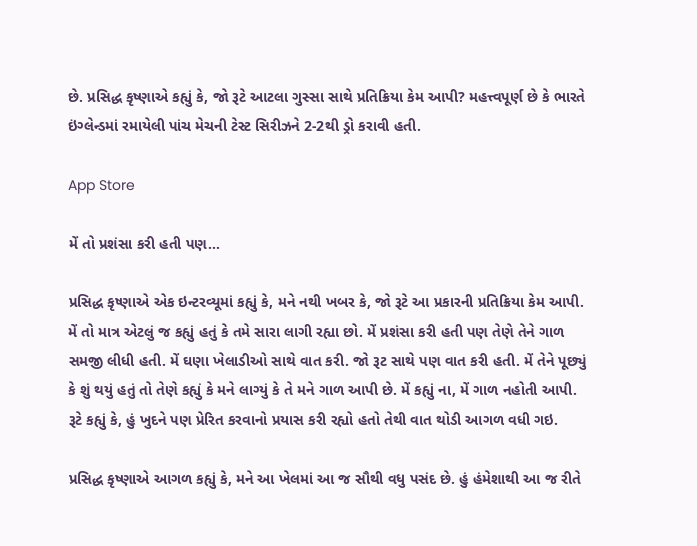છે. પ્રસિદ્ધ કૃષ્ણાએ કહ્યું કે, જો રૂટે આટલા ગુસ્સા સાથે પ્રતિક્રિયા કેમ આપી? મહત્ત્વપૂર્ણ છે કે ભારતે ઇંગ્લેન્ડમાં રમાયેલી પાંચ મેચની ટેસ્ટ સિરીઝને 2-2થી ડ્રો કરાવી હતી.

App Store

મેં તો પ્રશંસા કરી હતી પણ...

પ્રસિદ્ધ કૃષ્ણાએ એક ઇન્ટરવ્યૂમાં કહ્યું કે, મને નથી ખબર કે, જો રૂટે આ પ્રકારની પ્રતિક્રિયા કેમ આપી. મેં તો માત્ર એટલું જ કહ્યું હતું કે તમે સારા લાગી રહ્યા છો. મેં પ્રશંસા કરી હતી પણ તેણે તેને ગાળ સમજી લીધી હતી. મેં ઘણા ખેલાડીઓ સાથે વાત કરી. જો રૂટ સાથે પણ વાત કરી હતી. મેં તેને પૂછ્યું કે શું થયું હતું તો તેણે કહ્યું કે મને લાગ્યું કે તે મને ગાળ આપી છે. મેં કહ્યું ના, મેં ગાળ નહોતી આપી. રૂટે કહ્યું કે, હું ખુદને પણ પ્રેરિત કરવાનો પ્રયાસ કરી રહ્યો હતો તેથી વાત થોડી આગળ વધી ગઇ.

પ્રસિદ્ધ કૃષ્ણાએ આગળ કહ્યું કે, મને આ ખેલમાં આ જ સૌથી વધુ પસંદ છે. હું હંમેશાથી આ જ રીતે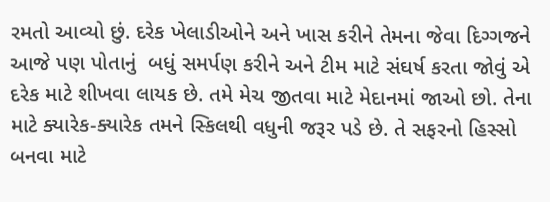રમતો આવ્યો છું. દરેક ખેલાડીઓને અને ખાસ કરીને તેમના જેવા દિગ્ગજને આજે પણ પોતાનું  બધું સમર્પણ કરીને અને ટીમ માટે સંઘર્ષ કરતા જોવું એ  દરેક માટે શીખવા લાયક છે. તમે મેચ જીતવા માટે મેદાનમાં જાઓ છો. તેના માટે ક્યારેક-ક્યારેક તમને સ્કિલથી વધુની જરૂર પડે છે. તે સફરનો હિસ્સો બનવા માટે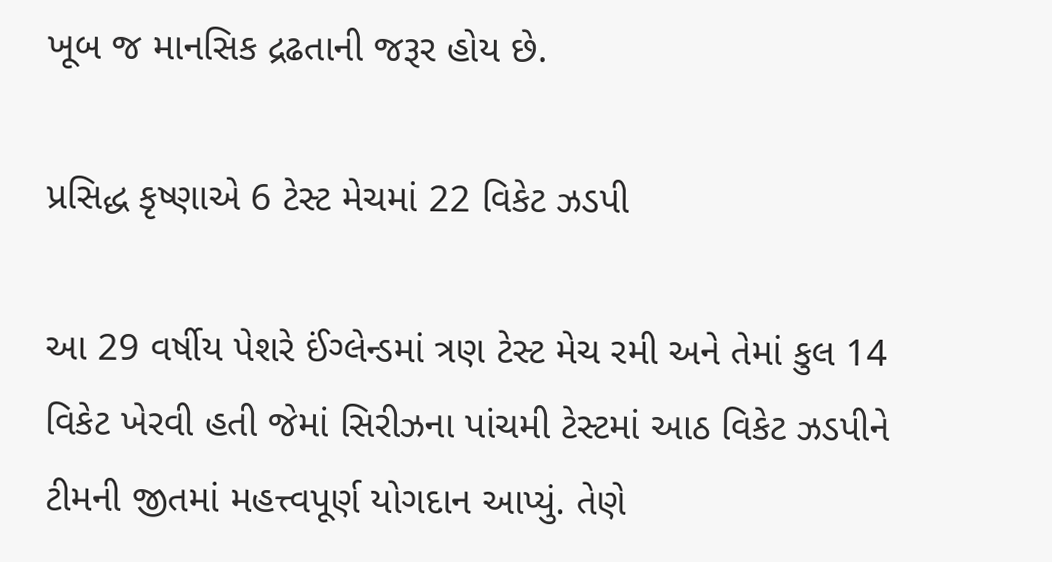ખૂબ જ માનસિક દ્રઢતાની જરૂર હોય છે.

પ્રસિદ્ધ કૃષ્ણાએ 6 ટેસ્ટ મેચમાં 22 વિકેટ ઝડપી

આ 29 વર્ષીય પેશરે ઈંગ્લેન્ડમાં ત્રણ ટેસ્ટ મેચ રમી અને તેમાં કુલ 14 વિકેટ ખેરવી હતી જેમાં સિરીઝના પાંચમી ટેસ્ટમાં આઠ વિકેટ ઝડપીને ટીમની જીતમાં મહત્ત્વપૂર્ણ યોગદાન આપ્યું. તેણે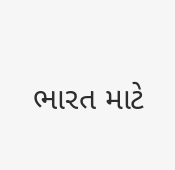ભારત માટે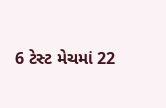6 ટેસ્ટ મેચમાં 22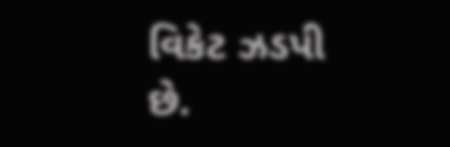વિકેટ ઝડપી છે.